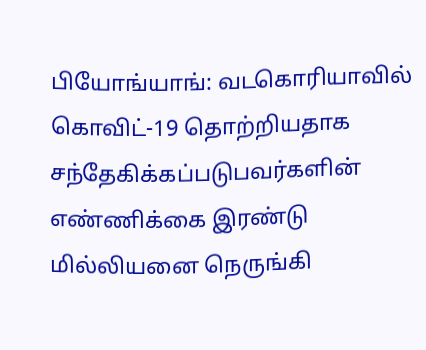பியோங்யாங்: வடகொரியாவில் கொவிட்-19 தொற்றியதாக சந்தேகிக்கப்படுபவர்களின் எண்ணிக்கை இரண்டு மில்லியனை நெருங்கி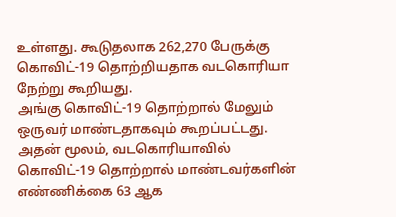உள்ளது. கூடுதலாக 262,270 பேருக்கு கொவிட்-19 தொற்றியதாக வடகொரியா நேற்று கூறியது.
அங்கு கொவிட்-19 தொற்றால் மேலும் ஒருவர் மாண்டதாகவும் கூறப்பட்டது. அதன் மூலம், வடகொரியாவில் கொவிட்-19 தொற்றால் மாண்டவர்களின் எண்ணிக்கை 63 ஆக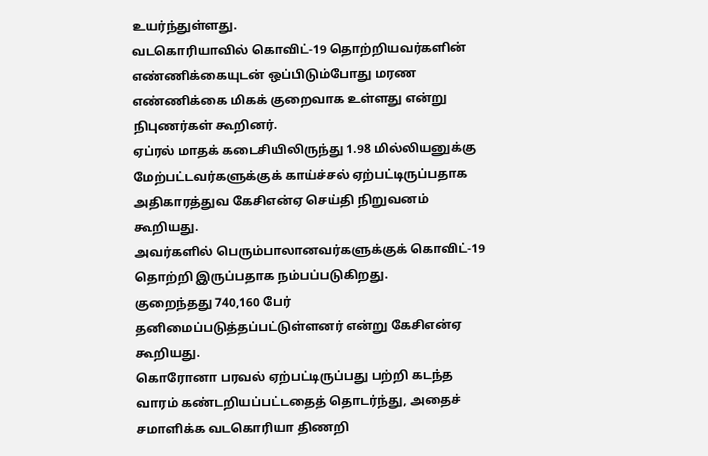உயர்ந்துள்ளது.
வடகொரியாவில் கொவிட்-19 தொற்றியவர்களின் எண்ணிக்கையுடன் ஒப்பிடும்போது மரண எண்ணிக்கை மிகக் குறைவாக உள்ளது என்று நிபுணர்கள் கூறினர்.
ஏப்ரல் மாதக் கடைசியிலிருந்து 1.98 மில்லியனுக்கு மேற்பட்டவர்களுக்குக் காய்ச்சல் ஏற்பட்டிருப்பதாக அதிகாரத்துவ கேசிஎன்ஏ செய்தி நிறுவனம் கூறியது.
அவர்களில் பெரும்பாலானவர்களுக்குக் கொவிட்-19 தொற்றி இருப்பதாக நம்பப்படுகிறது.
குறைந்தது 740,160 பேர் தனிமைப்படுத்தப்பட்டுள்ளனர் என்று கேசிஎன்ஏ கூறியது.
கொரோனா பரவல் ஏற்பட்டிருப்பது பற்றி கடந்த வாரம் கண்டறியப்பட்டதைத் தொடர்ந்து, அதைச் சமாளிக்க வடகொரியா திணறி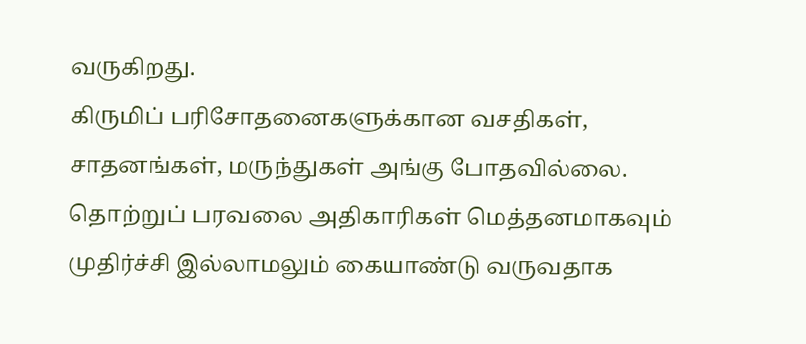வருகிறது.
கிருமிப் பரிசோதனைகளுக்கான வசதிகள், சாதனங்கள், மருந்துகள் அங்கு போதவில்லை.
தொற்றுப் பரவலை அதிகாரிகள் மெத்தனமாகவும் முதிர்ச்சி இல்லாமலும் கையாண்டு வருவதாக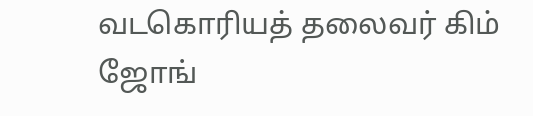வடகொரியத் தலைவர் கிம் ஜோங்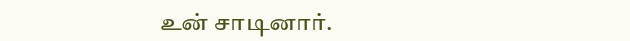உன் சாடினார்.